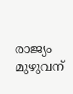രാജ്യം മുഴുവന്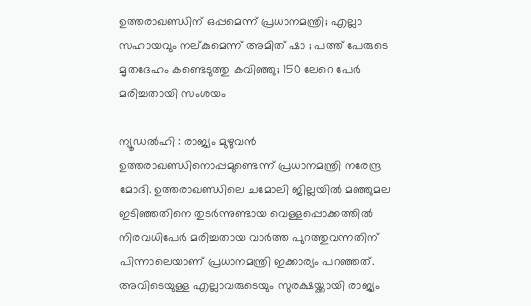ഉത്തരാഖണ്ഡിന് ഒപ്പമെന്ന് പ്രധാനമന്ത്രി; എല്ലാ സഹായവും നല്കുമെന്ന് അമിത് ഷാ ; പത്ത് പേരുടെ മൃതദേഹം കണ്ടെടുത്തു കവിഞ്ഞു; 150 ലേറെ പേർ മരിച്ചതായി സംശയം

ന്യൂഡൽഹി : രാജ്യം മുഴുവൻ ഉത്തരാഖണ്ഡിനൊപ്പമുണ്ടെന്ന് പ്രധാനമന്ത്രി നരേന്ദ്ര മോദി. ഉത്തരാഖണ്ഡിലെ ചമോലി ജില്ലയിൽ മഞ്ഞുമല ഇടിഞ്ഞതിനെ തുടർന്നുണ്ടായ വെള്ളപ്പൊക്കത്തിൽ നിരവധിപേർ മരിച്ചതായ വാർത്ത പുറത്തുവന്നതിന് പിന്നാലെയാണ് പ്രധാനമന്ത്രി ഇക്കാര്യം പറഞ്ഞത്.
അവിടെയുള്ള എല്ലാവരുടെയും സുരക്ഷയ്ക്കായി രാജ്യം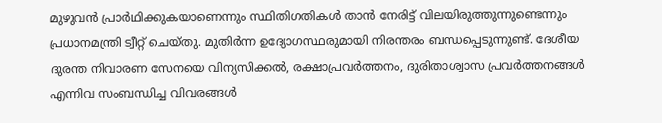മുഴുവൻ പ്രാർഥിക്കുകയാണെന്നും സ്ഥിതിഗതികൾ താൻ നേരിട്ട് വിലയിരുത്തുന്നുണ്ടെന്നും പ്രധാനമന്ത്രി ട്വീറ്റ് ചെയ്തു. മുതിർന്ന ഉദ്യോഗസ്ഥരുമായി നിരന്തരം ബന്ധപ്പെടുന്നുണ്ട്. ദേശീയ ദുരന്ത നിവാരണ സേനയെ വിന്യസിക്കൽ, രക്ഷാപ്രവർത്തനം, ദുരിതാശ്വാസ പ്രവർത്തനങ്ങൾ എന്നിവ സംബന്ധിച്ച വിവരങ്ങൾ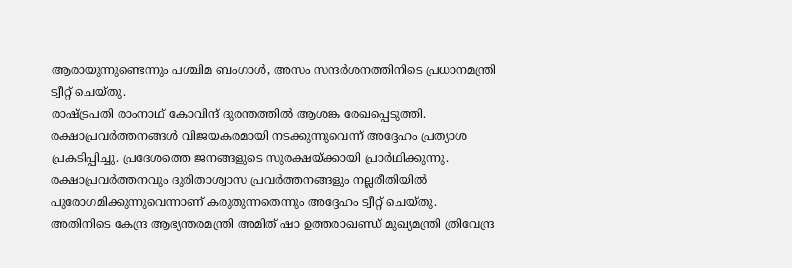ആരായുന്നുണ്ടെന്നും പശ്ചിമ ബംഗാൾ, അസം സന്ദർശനത്തിനിടെ പ്രധാനമന്ത്രി ട്വീറ്റ് ചെയ്തു.
രാഷ്ട്രപതി രാംനാഥ് കോവിന്ദ് ദുരന്തത്തിൽ ആശങ്ക രേഖപ്പെടുത്തി. രക്ഷാപ്രവർത്തനങ്ങൾ വിജയകരമായി നടക്കുന്നുവെന്ന് അദ്ദേഹം പ്രത്യാശ പ്രകടിപ്പിച്ചു. പ്രദേശത്തെ ജനങ്ങളുടെ സുരക്ഷയ്ക്കായി പ്രാർഥിക്കുന്നു. രക്ഷാപ്രവർത്തനവും ദുരിതാശ്വാസ പ്രവർത്തനങ്ങളും നല്ലരീതിയിൽ പുരോഗമിക്കുന്നുവെന്നാണ് കരുതുന്നതെന്നും അദ്ദേഹം ട്വീറ്റ് ചെയ്തു.
അതിനിടെ കേന്ദ്ര ആഭ്യന്തരമന്ത്രി അമിത് ഷാ ഉത്തരാഖണ്ഡ് മുഖ്യമന്ത്രി ത്രിവേന്ദ്ര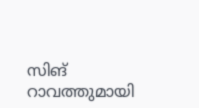സിങ് റാവത്തുമായി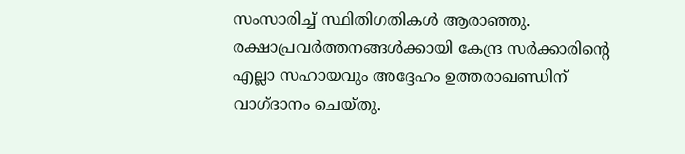സംസാരിച്ച് സ്ഥിതിഗതികൾ ആരാഞ്ഞു. രക്ഷാപ്രവർത്തനങ്ങൾക്കായി കേന്ദ്ര സർക്കാരിന്റെ എല്ലാ സഹായവും അദ്ദേഹം ഉത്തരാഖണ്ഡിന് വാഗ്ദാനം ചെയ്തു.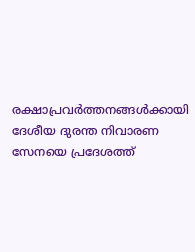രക്ഷാപ്രവർത്തനങ്ങൾക്കായി ദേശീയ ദുരന്ത നിവാരണ സേനയെ പ്രദേശത്ത്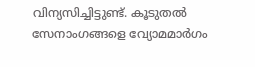വിന്യസിച്ചിട്ടുണ്ട്. കൂടുതൽ സേനാംഗങ്ങളെ വ്യോമമാർഗം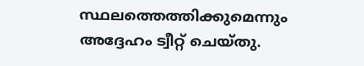സ്ഥലത്തെത്തിക്കുമെന്നും അദ്ദേഹം ട്വീറ്റ് ചെയ്തു.